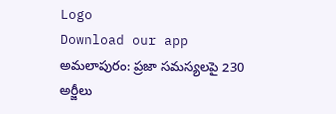Logo
Download our app
అమలాపురం: ప్రజా సమస్యలపై 230 అర్జీలు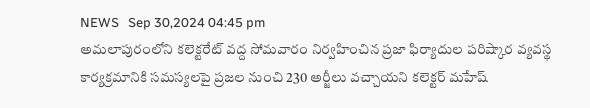NEWS   Sep 30,2024 04:45 pm
అమలాపురంలోని కలెక్టరేట్ వద్ద సోమవారం నిర్వహించిన ప్రజా ఫిర్యాదుల పరిష్కార వ్యవస్థ కార్యక్రమానికి సమస్యలపై ప్రజల నుంచి 230 అర్జీలు వచ్చాయని కలెక్టర్ మహేష్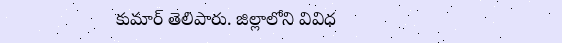కుమార్ తెలిపారు. జిల్లాలోని వివిధ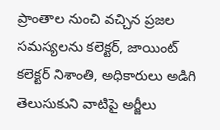ప్రాంతాల నుంచి వచ్చిన ప్రజల సమస్యలను కలెక్టర్, జాయింట్ కలెక్టర్ నిశాంతి, అధికారులు అడిగి తెలుసుకుని వాటిపై అర్జీలు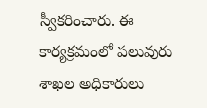స్వీకరించారు. ఈ కార్యక్రమంలో పలువురు శాఖల అధికారులు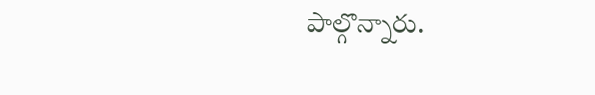పాల్గొన్నారు.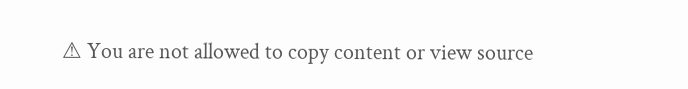⚠ You are not allowed to copy content or view source